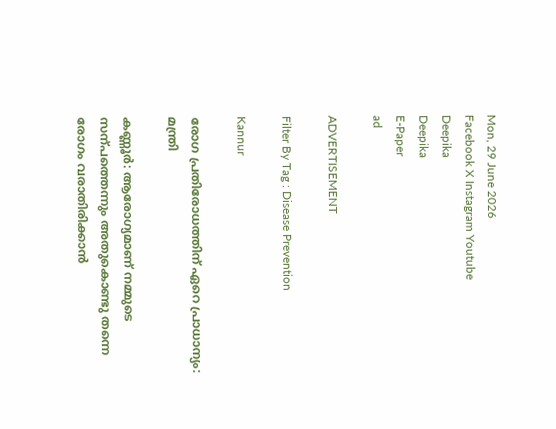Mon, 29 June 2026
Facebook X Instagram Youtube
Deepika
Deepika
E-Paper
ad

ADVERTISEMENT

Filter By Tag : Disease Prevention

Kannur

രോഗ പ്രതിരോധത്തിന് ഏറെ പ്രാധാന്യം: മന്ത്രി

കണ്ണൂർ: ആരോഗ്യമാണ് നമ്മുടെ സന്പത്തെന്നും അതുകൊണ്ടു തന്നെ രോഗം വരാതിരിക്കാൻ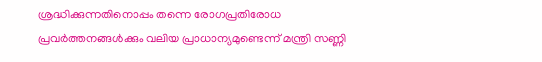ശ്രദ്ധിക്കുന്നതിനൊപ്പം തന്നെ രോഗപ്രതിരോധ പ്രവർത്തനങ്ങൾക്കും വലിയ പ്രാധാന്യമുണ്ടെന്ന് മന്ത്രി സണ്ണി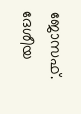ജോസഫ്. ദേശീയ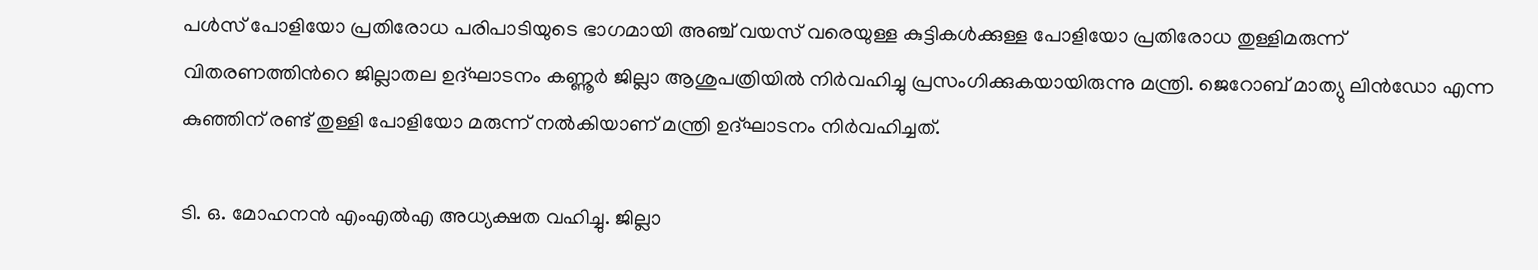പൾസ് പോളിയോ പ്രതിരോധ പരിപാടിയുടെ ഭാഗമായി അഞ്ച് വയസ് വരെയുള്ള കുട്ടികൾക്കുള്ള പോളിയോ പ്രതിരോധ തുള്ളിമരുന്ന് വിതരണത്തിന്‍റെ ജില്ലാതല ഉദ്ഘാടനം കണ്ണൂർ ജില്ലാ ആശുപത്രിയിൽ നിർവഹിച്ചു പ്രസംഗിക്കുകയായിരുന്നു മന്ത്രി. ജെറോബ് മാത്യു ലിൻഡോ എന്ന കുഞ്ഞിന് രണ്ട് തുള്ളി പോളിയോ മരുന്ന് നൽകിയാണ് മന്ത്രി ഉദ്ഘാടനം നിർവഹിച്ചത്.

ടി. ഒ. മോഹനൻ എംഎൽഎ അധ്യക്ഷത വഹിച്ചു. ജില്ലാ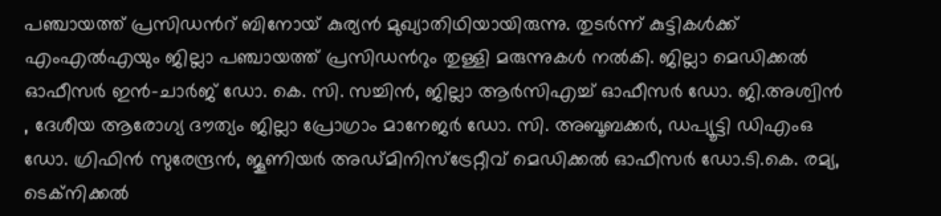പഞ്ചായത്ത് പ്രസിഡന്‍റ് ബിനോയ് കുര്യൻ മുഖ്യാതിഥിയായിരുന്നു. തുടർന്ന് കുട്ടികൾക്ക് എംഎൽഎയും ജില്ലാ പഞ്ചായത്ത് പ്രസിഡന്‍റും തുള്ളി മരുന്നുകൾ നൽകി. ജില്ലാ മെഡിക്കൽ ഓഫീസർ ഇൻ-ചാർജ് ഡോ. കെ. സി. സച്ചിൻ, ജില്ലാ ആർസിഎച്ച് ഓഫീസർ ഡോ. ജി.അശ്വിൻ , ദേശീയ ആരോഗ്യ ദൗത്യം ജില്ലാ പ്രോഗ്രാം മാനേജർ ഡോ. സി. അബൂബക്കർ, ഡപ്യൂട്ടി ഡിഎംഒ ഡോ. ഗ്രിഫിൻ സുരേന്ദ്രൻ, ജൂണിയർ അഡ്മിനിസ്ട്രേറ്റീവ് മെഡിക്കൽ ഓഫീസർ ഡോ.ടി.കെ. രമ്യ, ടെക്നിക്കൽ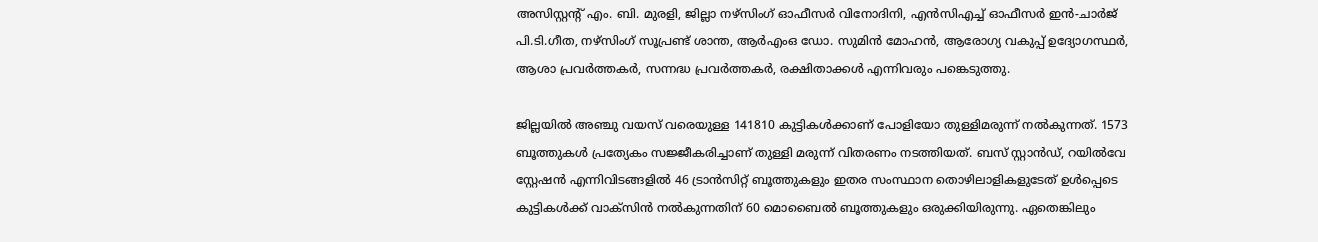അസിസ്റ്റന്‍റ് എം. ബി. മുരളി, ജില്ലാ നഴ്സിംഗ് ഓഫീസർ വിനോദിനി, എൻസിഎച്ച് ഓഫീസർ ഇൻ-ചാർജ് പി.ടി.ഗീത, നഴ്സിംഗ് സൂപ്രണ്ട് ശാന്ത, ആർഎംഒ ഡോ. സുമിൻ മോഹൻ, ആരോഗ്യ വകുപ്പ് ഉദ്യോഗസ്ഥർ, ആശാ പ്രവർത്തകർ, സന്നദ്ധ പ്രവർത്തകർ, രക്ഷിതാക്കൾ എന്നിവരും പങ്കെടുത്തു.

ജില്ലയിൽ അഞ്ചു വയസ് വരെയുള്ള 141810 കുട്ടികൾക്കാണ് പോളിയോ തുള്ളിമരുന്ന് നൽകുന്നത്. 1573 ബൂത്തുകൾ പ്രത്യേകം സജ്ജീകരിച്ചാണ് തുള്ളി മരുന്ന് വിതരണം നടത്തിയത്. ബസ് സ്റ്റാൻഡ്, റയിൽവേ സ്റ്റേഷൻ എന്നിവിടങ്ങളിൽ 46 ട്രാൻസിറ്റ് ബൂത്തുകളും ഇതര സംസ്ഥാന തൊഴിലാളികളുടേത് ഉൾപ്പെടെ കുട്ടികൾക്ക് വാക്സിൻ നൽകുന്നതിന് 60 മൊബൈൽ ബൂത്തുകളും ഒരുക്കിയിരുന്നു. ഏതെങ്കിലും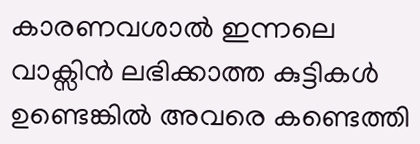കാരണവശാൽ ഇന്നലെ വാക്സിൻ ലഭിക്കാത്ത കുട്ടികൾ ഉണ്ടെങ്കിൽ അവരെ കണ്ടെത്തി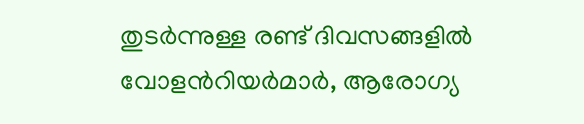തുടർന്നുള്ള രണ്ട് ദിവസങ്ങളിൽ വോളന്‍റിയർമാർ, ആരോഗ്യ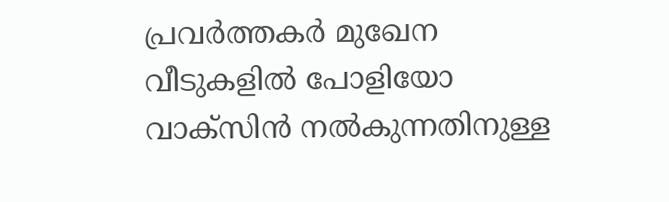പ്രവർത്തകർ മുഖേന വീടുകളിൽ പോളിയോ വാക്സിൻ നൽകുന്നതിനുള്ള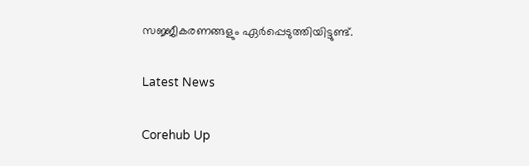സജ്ജീകരണങ്ങളും ഏർപ്പെടുത്തിയിട്ടുണ്ട്.

Latest News

Corehub Up